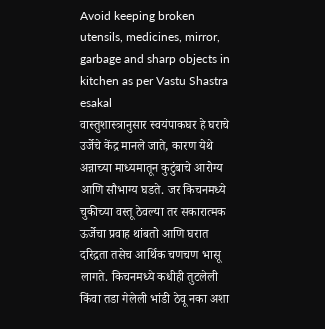Avoid keeping broken utensils, medicines, mirror, garbage and sharp objects in kitchen as per Vastu Shastra
esakal
वास्तुशास्त्रानुसार स्वयंपाकघर हे घराचे उर्जेचे केंद्र मानले जाते, कारण येथे अन्नाच्या माध्यमातून कुटुंबाचे आरोग्य आणि सौभाग्य घडते. जर किचनमध्ये चुकीच्या वस्तू ठेवल्या तर सकारात्मक ऊर्जेचा प्रवाह थांबतो आणि घरात दरिद्रता तसेच आर्थिक चणचण भासू लागते. किचनमध्ये कधीही तुटलेली किंवा तडा गेलेली भांडी ठेवू नका अशा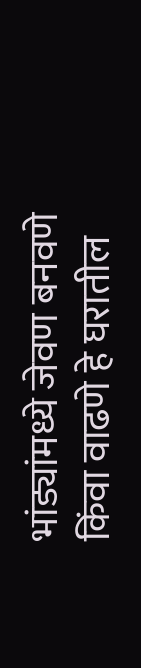भांड्यांमध्ये जेवण बनवणे किंवा वाढणे हे घरातील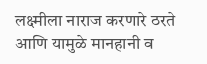लक्ष्मीला नाराज करणारे ठरते आणि यामुळे मानहानी व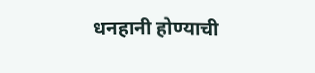धनहानी होण्याची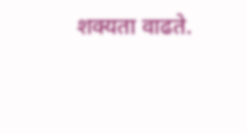शक्यता वाढते.